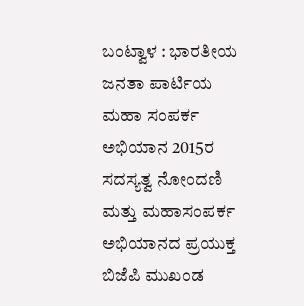ಬಂಟ್ವಾಳ : ಭಾರತೀಯ ಜನತಾ ಪಾರ್ಟಿಯ ಮಹಾ ಸಂಪರ್ಕ ಅಭಿಯಾನ 2015ರ ಸದಸ್ಯತ್ವ ನೋಂದಣಿ ಮತ್ತು ಮಹಾಸಂಪರ್ಕ ಅಭಿಯಾನದ ಪ್ರಯುಕ್ತ ಬಿಜೆಪಿ ಮುಖಂಡ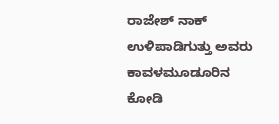ರಾಜೇಶ್ ನಾಕ್ ಉಳಿಪಾಡಿಗುತ್ತು ಅವರು ಕಾವಳಮೂಡೂರಿನ ಕೋಡಿ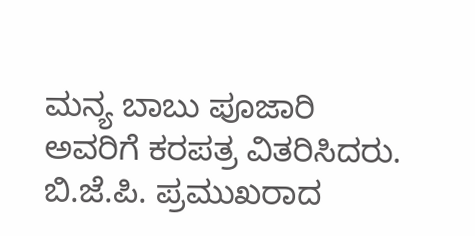ಮನ್ಯ ಬಾಬು ಪೂಜಾರಿ ಅವರಿಗೆ ಕರಪತ್ರ ವಿತರಿಸಿದರು.
ಬಿ.ಜೆ.ಪಿ. ಪ್ರಮುಖರಾದ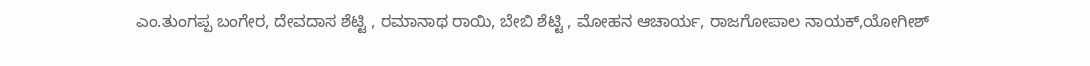ಎಂ.ತುಂಗಪ್ಪ ಬಂಗೇರ, ದೇವದಾಸ ಶೆಟ್ಟಿ , ರಮಾನಾಥ ರಾಯಿ, ಬೇಬಿ ಶೆಟ್ಟಿ , ಮೋಹನ ಆಚಾರ್ಯ, ರಾಜಗೋಪಾಲ ನಾಯಕ್,ಯೋಗೀಶ್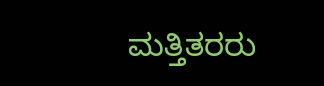ಮತ್ತಿತರರು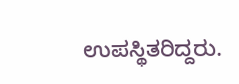ಉಪಸ್ಥಿತರಿದ್ದರು.